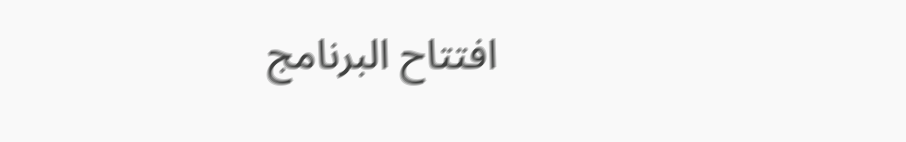افتتاح البرنامج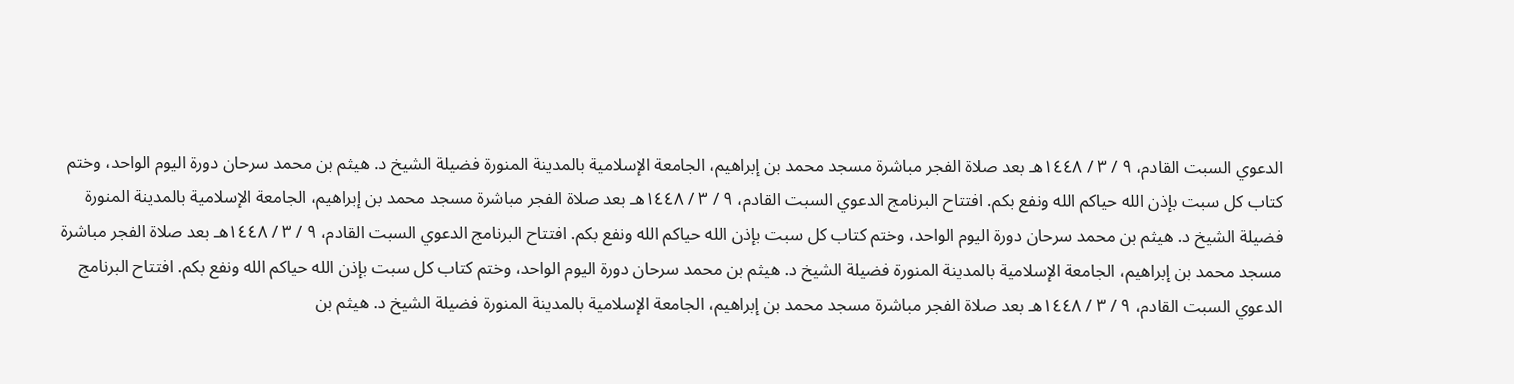الدعوي السبت القادم، ٩ / ٣ / ١٤٤٨هـ بعد صلاة الفجر مباشرة مسجد محمد بن إبراهيم، الجامعة الإسلامية بالمدينة المنورة فضيلة الشيخ د. هيثم بن محمد سرحان دورة اليوم الواحد، وختم كتاب كل سبت بإذن الله حياكم الله ونفع بكم. افتتاح البرنامج الدعوي السبت القادم، ٩ / ٣ / ١٤٤٨هـ بعد صلاة الفجر مباشرة مسجد محمد بن إبراهيم، الجامعة الإسلامية بالمدينة المنورة فضيلة الشيخ د. هيثم بن محمد سرحان دورة اليوم الواحد، وختم كتاب كل سبت بإذن الله حياكم الله ونفع بكم. افتتاح البرنامج الدعوي السبت القادم، ٩ / ٣ / ١٤٤٨هـ بعد صلاة الفجر مباشرة مسجد محمد بن إبراهيم، الجامعة الإسلامية بالمدينة المنورة فضيلة الشيخ د. هيثم بن محمد سرحان دورة اليوم الواحد، وختم كتاب كل سبت بإذن الله حياكم الله ونفع بكم. افتتاح البرنامج الدعوي السبت القادم، ٩ / ٣ / ١٤٤٨هـ بعد صلاة الفجر مباشرة مسجد محمد بن إبراهيم، الجامعة الإسلامية بالمدينة المنورة فضيلة الشيخ د. هيثم بن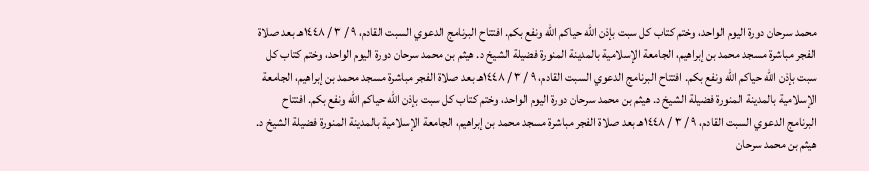محمد سرحان دورة اليوم الواحد، وختم كتاب كل سبت بإذن الله حياكم الله ونفع بكم. افتتاح البرنامج الدعوي السبت القادم، ٩ / ٣ / ١٤٤٨هـ بعد صلاة الفجر مباشرة مسجد محمد بن إبراهيم، الجامعة الإسلامية بالمدينة المنورة فضيلة الشيخ د. هيثم بن محمد سرحان دورة اليوم الواحد، وختم كتاب كل سبت بإذن الله حياكم الله ونفع بكم. افتتاح البرنامج الدعوي السبت القادم، ٩ / ٣ / ١٤٤٨هـ بعد صلاة الفجر مباشرة مسجد محمد بن إبراهيم، الجامعة الإسلامية بالمدينة المنورة فضيلة الشيخ د. هيثم بن محمد سرحان دورة اليوم الواحد، وختم كتاب كل سبت بإذن الله حياكم الله ونفع بكم. افتتاح البرنامج الدعوي السبت القادم، ٩ / ٣ / ١٤٤٨هـ بعد صلاة الفجر مباشرة مسجد محمد بن إبراهيم، الجامعة الإسلامية بالمدينة المنورة فضيلة الشيخ د. هيثم بن محمد سرحان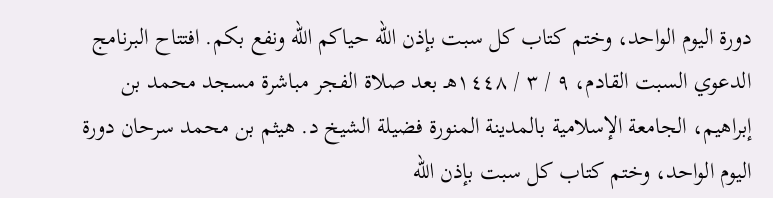دورة اليوم الواحد، وختم كتاب كل سبت بإذن الله حياكم الله ونفع بكم. افتتاح البرنامج الدعوي السبت القادم، ٩ / ٣ / ١٤٤٨هـ بعد صلاة الفجر مباشرة مسجد محمد بن إبراهيم، الجامعة الإسلامية بالمدينة المنورة فضيلة الشيخ د. هيثم بن محمد سرحان دورة اليوم الواحد، وختم كتاب كل سبت بإذن الله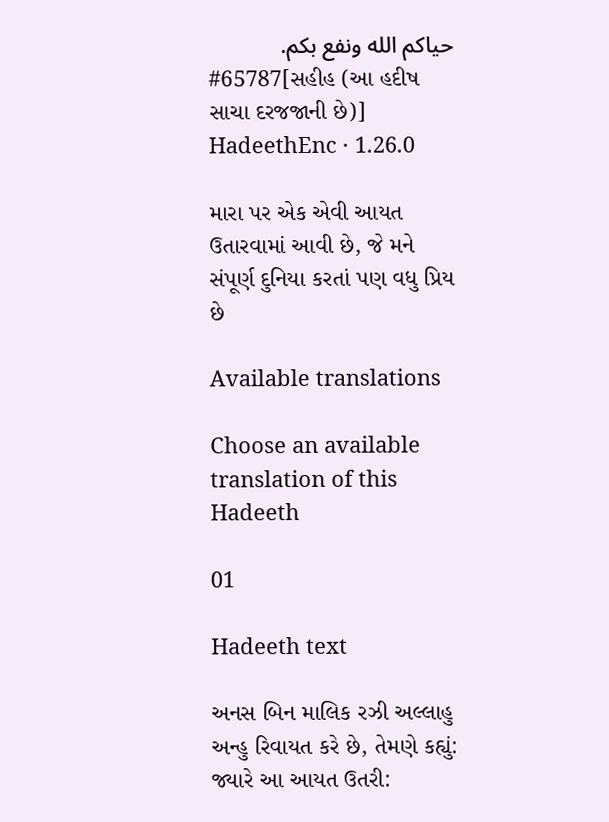حياكم الله ونفع بكم.
#65787[સહીહ (આ હદીષ સાચા દરજજાની છે)]
HadeethEnc · 1.26.0

મારા પર એક એવી આયત ઉતારવામાં આવી છે, જે મને સંપૂર્ણ દુનિયા કરતાં પણ વધુ પ્રિય છે

Available translations

Choose an available translation of this Hadeeth

01

Hadeeth text

અનસ બિન માલિક રઝી અલ્લાહુ અન્હુ રિવાયત કરે છે, તેમણે કહ્યું: જ્યારે આ આયત ઉતરી: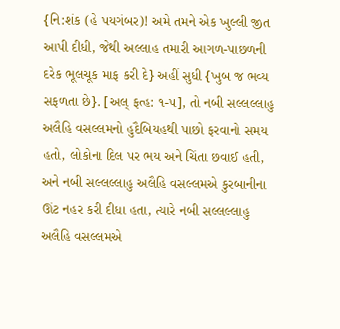{નિ:શંક (હે પયગંબર)! અમે તમને એક ખુલ્લી જીત આપી દીધી, જેથી અલ્લાહ તમારી આગળ-પાછળની દરેક ભૂલચૂક માફ કરી દે} અહીં સુધી {ખુબ જ ભવ્ય સફળતા છે}. [અલ્ ફત્હ: ૧-૫], તો નબી સલ્લલ્લાહુ અલૈહિ વસલ્લમનો હુદૈબિયહથી પાછો ફરવાનો સમય હતો, લોકોના દિલ પર ભય અને ચિંતા છવાઈ હતી, અને નબી સલ્લલ્લાહુ અલૈહિ વસલ્લમએ કુરબાનીના ઊંટ નહર કરી દીધા હતા, ત્યારે નબી સલ્લલ્લાહુ અલૈહિ વસલ્લમએ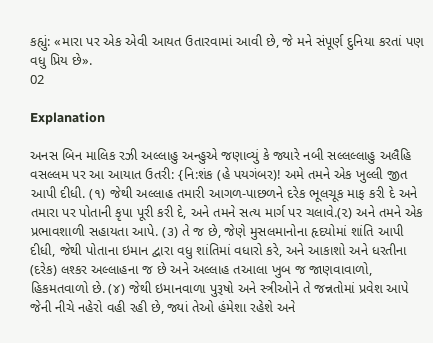કહ્યું: «મારા પર એક એવી આયત ઉતારવામાં આવી છે, જે મને સંપૂર્ણ દુનિયા કરતાં પણ વધુ પ્રિય છે».
02

Explanation

અનસ બિન માલિક રઝી અલ્લાહુ અન્હુએ જણાવ્યું કે જ્યારે નબી સલ્લલ્લાહુ અલૈહિ વસલ્લમ પર આ આયાત ઉતરી: {નિ:શંક (હે પયગંબર)! અમે તમને એક ખુલ્લી જીત આપી દીધી. (૧) જેથી અલ્લાહ તમારી આગળ-પાછળને દરેક ભૂલચૂક માફ કરી દે અને તમારા પર પોતાની કૃપા પૂરી કરી દે, અને તમને સત્ય માર્ગ પર ચલાવે.(૨) અને તમને એક પ્રભાવશાળી સહાયતા આપે. (૩) તે જ છે, જેણે મુસલમાનોના હૃદયોમાં શાંતિ આપી દીધી, જેથી પોતાના ઇમાન દ્વારા વધુ શાંતિમાં વધારો કરે, અને આકાશો અને ધરતીના (દરેક) લશ્કર અલ્લાહના જ છે અને અલ્લાહ તઆલા ખુબ જ જાણવાવાળો, હિકમતવાળો છે. (૪) જેથી ઇમાનવાળા પુરૂષો અને સ્ત્રીઓને તે જન્નતોમાં પ્રવેશ આપે જેની નીચે નહેરો વહી રહી છે, જ્યાં તેઓ હંમેશા રહેશે અને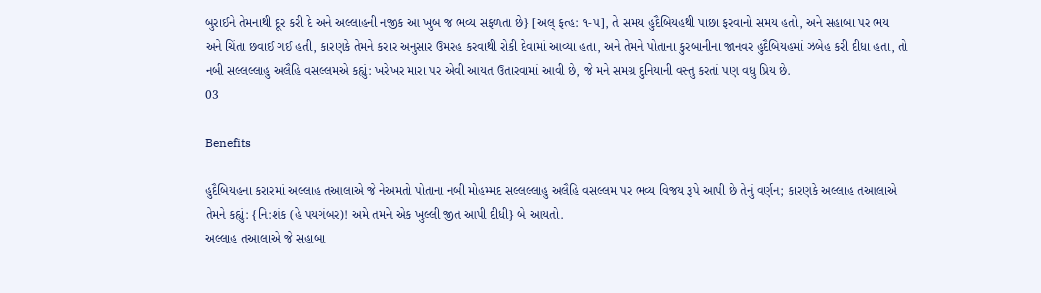બુરાઈને તેમનાથી દૂર કરી દે અને અલ્લાહની નજીક આ ખુબ જ ભવ્ય સફળતા છે} [અલ્ ફત્હ: ૧-૫], તે સમય હુદૈબિયહથી પાછા ફરવાનો સમય હતો, અને સહાબા પર ભય અને ચિંતા છવાઈ ગઈ હતી, કારણકે તેમને કરાર અનુસાર ઉમરહ કરવાથી રોકી દેવામાં આવ્યા હતા, અને તેમને પોતાના કુરબાનીના જાનવર હુદૈબિયહમાં ઝબેહ કરી દીધા હતા, તો નબી સલ્લલ્લાહુ અલૈહિ વસલ્લમએ કહ્યું: ખરેખર મારા પર એવી આયત ઉતારવામાં આવી છે, જે મને સમગ્ર દુનિયાની વસ્તુ કરતાં પણ વધુ પ્રિય છે.
03

Benefits

હુદૈબિયહના કરારમાં અલ્લાહ તઆલાએ જે નેઅમતો પોતાના નબી મોહમ્મદ સલ્લલ્લાહુ અલૈહિ વસલ્લમ પર ભવ્ય વિજય રૂપે આપી છે તેનું વર્ણન; કારણકે અલ્લાહ તઆલાએ તેમને કહ્યું: {નિ:શંક (હે પયગંબર)! અમે તમને એક ખુલ્લી જીત આપી દીધી} બે આયતો.
અલ્લાહ તઆલાએ જે સહાબા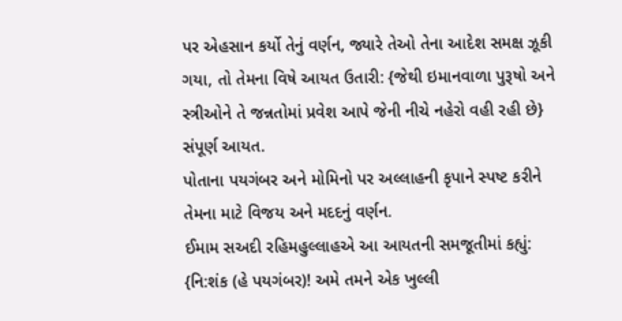પર એહસાન કર્યો તેનું વર્ણન, જ્યારે તેઓ તેના આદેશ સમક્ષ ઝૂકી ગયા, તો તેમના વિષે આયત ઉતારી: {જેથી ઇમાનવાળા પુરૂષો અને સ્ત્રીઓને તે જન્નતોમાં પ્રવેશ આપે જેની નીચે નહેરો વહી રહી છે} સંપૂર્ણ આયત.
પોતાના પયગંબર અને મોમિનો પર અલ્લાહની કૃપાને સ્પષ્ટ કરીને તેમના માટે વિજય અને મદદનું વર્ણન.
ઈમામ સઅદી રહિમહુલ્લાહએ આ આયતની સમજૂતીમાં કહ્યું: {નિ:શંક (હે પયગંબર)! અમે તમને એક ખુલ્લી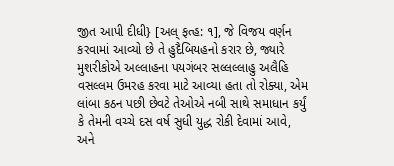જીત આપી દીધી} [અલ્ ફત્હ: ૧], જે વિજય વર્ણન કરવામાં આવ્યો છે તે હુદૈબિયહનો કરાર છે, જ્યારે મુશરીકોએ અલ્લાહના પયગંબર સલ્લલ્લાહુ અલૈહિ વસલ્લમ ઉમરહ કરવા માટે આવ્યા હતા તો રોક્યા, એમ લાંબા કઠન પછી છેવટે તેઓએ નબી સાથે સમાધાન કર્યું કે તેમની વચ્ચે દસ વર્ષ સુધી યુદ્ધ રોકી દેવામાં આવે, અને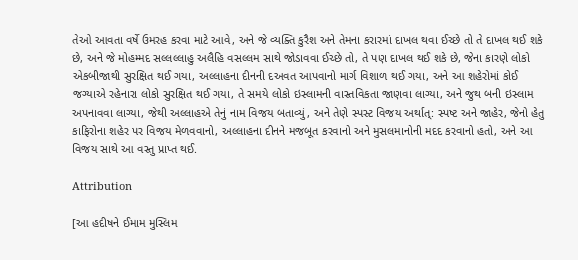તેઓ આવતા વર્ષે ઉમરહ કરવા માટે આવે, અને જે વ્યક્તિ કુરૈશ અને તેમના કરારમાં દાખલ થવા ઈચ્છે તો તે દાખલ થઈ શકે છે, અને જે મોહમ્મદ સલ્લલ્લાહુ અલૈહિ વસલ્લમ સાથે જોડાવવા ઈચ્છે તો, તે પણ દાખલ થઈ શકે છે, જેના કારણે લોકો એકબીજાથી સુરક્ષિત થઈ ગયા, અલ્લાહના દીનની દઅવત આપવાનો માર્ગ વિશાળ થઈ ગયા, અને આ શહેરોમાં કોઈ જગ્યાએ રહેનારા લોકો સુરક્ષિત થઈ ગયા, તે સમયે લોકો ઇસ્લામની વાસ્તવિકતા જાણવા લાગ્યા, અને જુથ બની ઇસ્લામ અપનાવવા લાગ્યા, જેથી અલ્લાહએ તેનું નામ વિજય બતાવ્યું, અને તેણે સ્પસ્ટ વિજય અર્થાત્: સ્પષ્ટ અને જાહેર, જેનો હેતુ કાફિરોના શહેર પર વિજય મેળવવાનો, અલ્લાહના દીનને મજબૂત કરવાનો અને મુસલમાનોની મદદ કરવાનો હતો, અને આ વિજય સાથે આ વસ્તુ પ્રાપ્ત થઈ.

Attribution

[આ હદીષને ઈમામ મુસ્લિમ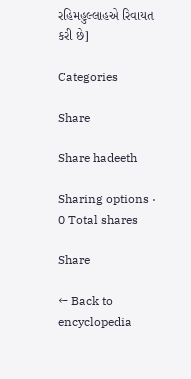રહિમહુલ્લાહએ રિવાયત કરી છે]

Categories

Share

Share hadeeth

Sharing options · 0 Total shares

Share

← Back to encyclopedia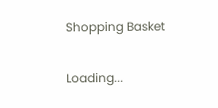Shopping Basket

Loading...